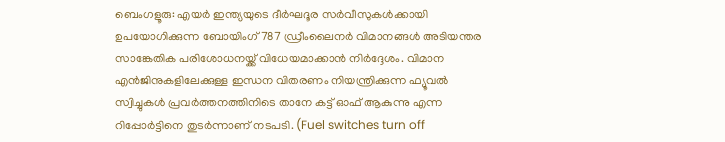ബെംഗളൂരു: എയർ ഇന്ത്യയുടെ ദീർഘദൂര സർവീസുകൾക്കായി ഉപയോഗിക്കുന്ന ബോയിംഗ് 787 ഡ്രീംലൈനർ വിമാനങ്ങൾ അടിയന്തര സാങ്കേതിക പരിശോധനയ്ക്ക് വിധേയമാക്കാൻ നിർദ്ദേശം. വിമാന എൻജിനുകളിലേക്കുള്ള ഇന്ധന വിതരണം നിയന്ത്രിക്കുന്ന ഫ്യൂവൽ സ്വിച്ചുകൾ പ്രവർത്തനത്തിനിടെ താനേ കട്ട് ഓഫ് ആകുന്നു എന്ന റിപ്പോർട്ടിനെ തുടർന്നാണ് നടപടി. (Fuel switches turn off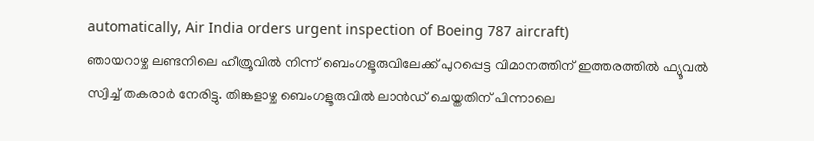automatically, Air India orders urgent inspection of Boeing 787 aircraft)
ഞായറാഴ്ച ലണ്ടനിലെ ഹീത്രൂവിൽ നിന്ന് ബെംഗളൂരുവിലേക്ക് പുറപ്പെട്ട വിമാനത്തിന് ഇത്തരത്തിൽ ഫ്യൂവൽ സ്വിച്ച് തകരാർ നേരിട്ടു. തിങ്കളാഴ്ച ബെംഗളൂരുവിൽ ലാൻഡ് ചെയ്തതിന് പിന്നാലെ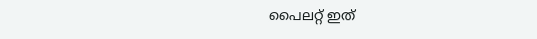പൈലറ്റ് ഇത്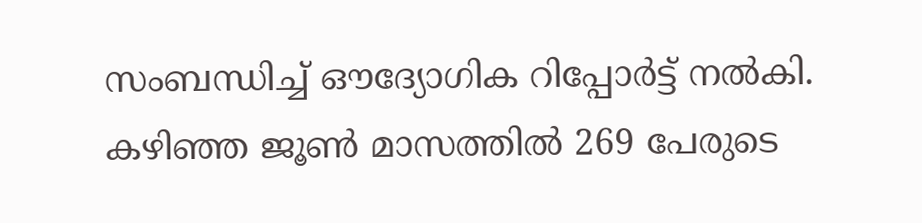സംബന്ധിച്ച് ഔദ്യോഗിക റിപ്പോർട്ട് നൽകി. കഴിഞ്ഞ ജൂൺ മാസത്തിൽ 269 പേരുടെ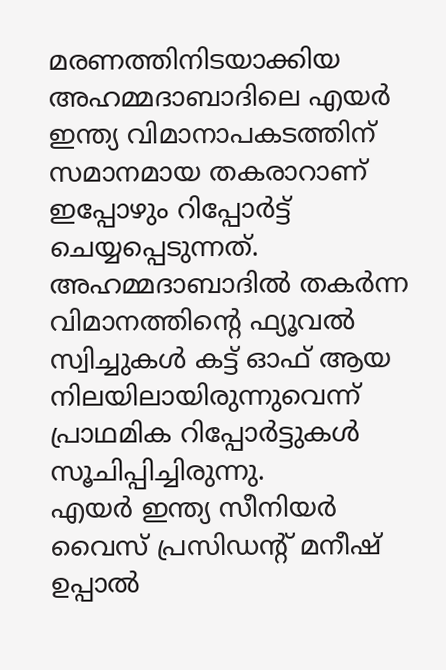മരണത്തിനിടയാക്കിയ അഹമ്മദാബാദിലെ എയർ ഇന്ത്യ വിമാനാപകടത്തിന് സമാനമായ തകരാറാണ് ഇപ്പോഴും റിപ്പോർട്ട് ചെയ്യപ്പെടുന്നത്. അഹമ്മദാബാദിൽ തകർന്ന വിമാനത്തിന്റെ ഫ്യൂവൽ സ്വിച്ചുകൾ കട്ട് ഓഫ് ആയ നിലയിലായിരുന്നുവെന്ന് പ്രാഥമിക റിപ്പോർട്ടുകൾ സൂചിപ്പിച്ചിരുന്നു.
എയർ ഇന്ത്യ സീനിയർ വൈസ് പ്രസിഡന്റ് മനീഷ് ഉപ്പാൽ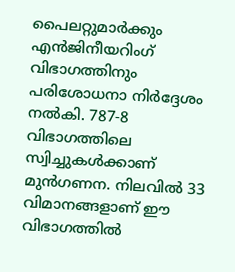പൈലറ്റുമാർക്കും എൻജിനീയറിംഗ് വിഭാഗത്തിനും പരിശോധനാ നിർദ്ദേശം നൽകി. 787-8 വിഭാഗത്തിലെ സ്വിച്ചുകൾക്കാണ് മുൻഗണന. നിലവിൽ 33 വിമാനങ്ങളാണ് ഈ വിഭാഗത്തിൽ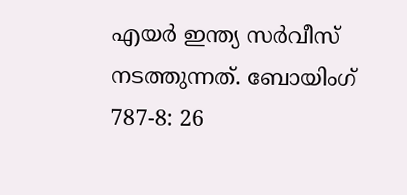എയർ ഇന്ത്യ സർവീസ് നടത്തുന്നത്. ബോയിംഗ് 787-8: 26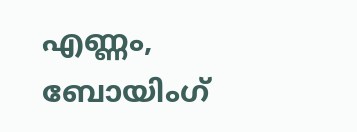എണ്ണം, ബോയിംഗ്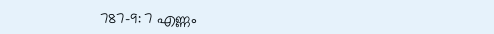787-9: 7 എണ്ണം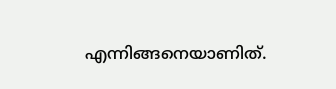എന്നിങ്ങനെയാണിത്.